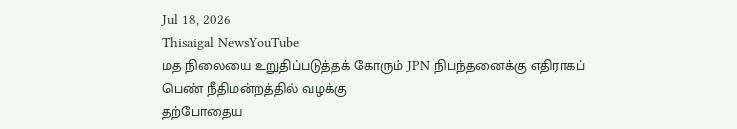Jul 18, 2026
Thisaigal NewsYouTube
மத நிலையை உறுதிப்படுத்தக் கோரும் JPN நிபந்தனைக்கு எதிராகப் பெண் நீதிமன்றத்தில் வழக்கு
தற்போதைய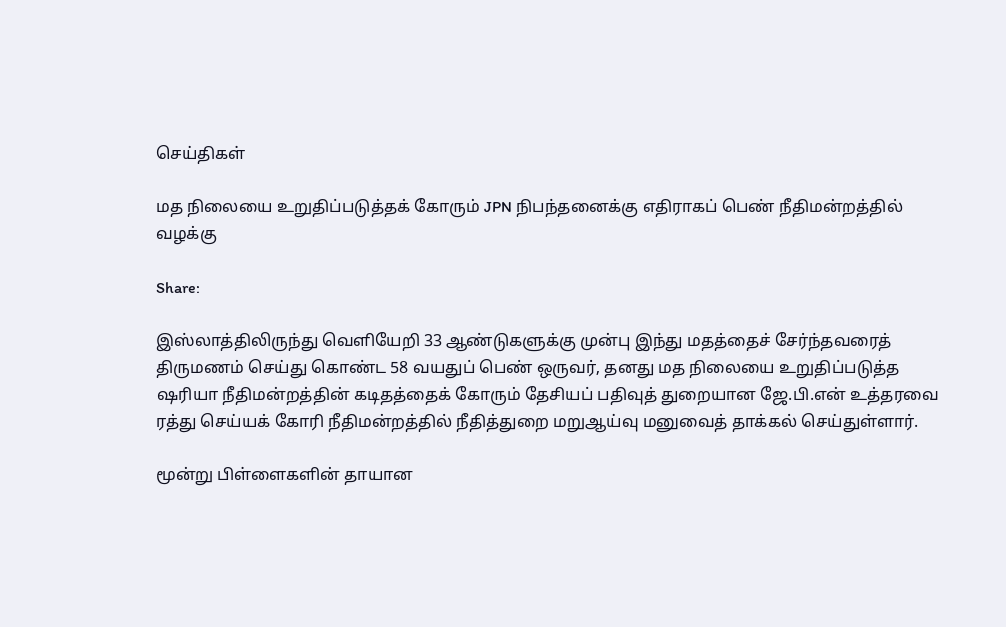செய்திகள்

மத நிலையை உறுதிப்படுத்தக் கோரும் JPN நிபந்தனைக்கு எதிராகப் பெண் நீதிமன்றத்தில் வழக்கு

Share:

இஸ்லாத்திலிருந்து வெளியேறி 33 ஆண்டுகளுக்கு முன்பு இந்து மதத்தைச் சேர்ந்தவரைத் திருமணம் செய்து கொண்ட 58 வயதுப் பெண் ஒருவர், தனது மத நிலையை உறுதிப்படுத்த ஷரியா நீதிமன்றத்தின் கடிதத்தைக் கோரும் தேசியப் பதிவுத் துறையான ஜே.பி.என் உத்தரவை ரத்து செய்யக் கோரி நீதிமன்றத்தில் நீதித்துறை மறுஆய்வு மனுவைத் தாக்கல் செய்துள்ளார்.

மூன்று பிள்ளைகளின் தாயான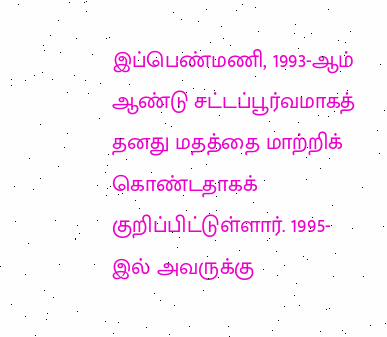இப்பெண்மணி, 1993-ஆம் ஆண்டு சட்டப்பூர்வமாகத் தனது மதத்தை மாற்றிக் கொண்டதாகக் குறிப்பிட்டுள்ளார். 1995-இல் அவருக்கு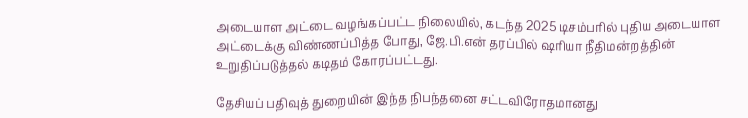அடையாள அட்டை வழங்கப்பட்ட நிலையில், கடந்த 2025 டிசம்பரில் புதிய அடையாள அட்டைக்கு விண்ணப்பித்த போது, ஜே.பி.என் தரப்பில் ஷரியா நீதிமன்றத்தின் உறுதிப்படுத்தல் கடிதம் கோரப்பட்டது.

தேசியப் பதிவுத் துறையின் இந்த நிபந்தனை சட்டவிரோதமானது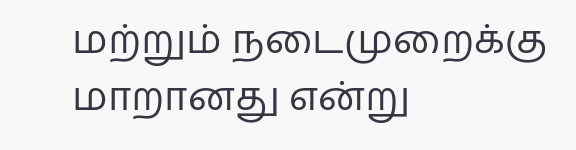மற்றும் நடைமுறைக்கு மாறானது என்று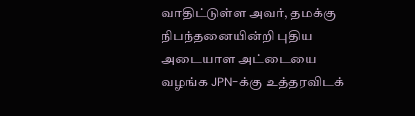வாதிட்டுள்ள அவர், தமக்கு நிபந்தனையின்றி புதிய அடையாள அட்டையை வழங்க JPN-க்கு உத்தரவிடக்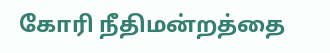கோரி நீதிமன்றத்தை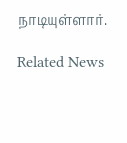நாடியுள்ளார்.

Related News